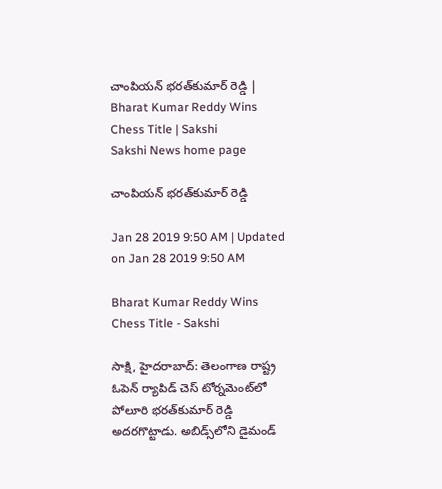చాంపియన్‌ భరత్‌కుమార్‌ రెడ్డి | Bharat Kumar Reddy Wins Chess Title | Sakshi
Sakshi News home page

చాంపియన్‌ భరత్‌కుమార్‌ రెడ్డి

Jan 28 2019 9:50 AM | Updated on Jan 28 2019 9:50 AM

Bharat Kumar Reddy Wins Chess Title - Sakshi

సాక్షి, హైదరాబాద్‌: తెలంగాణ రాష్ట్ర ఓపెన్‌ ర్యాపిడ్‌ చెస్‌ టోర్నమెంట్‌లో పోలూరి భరత్‌కుమార్‌ రెడ్డి అదరగొట్టాడు. అబిడ్స్‌లోని డైమండ్‌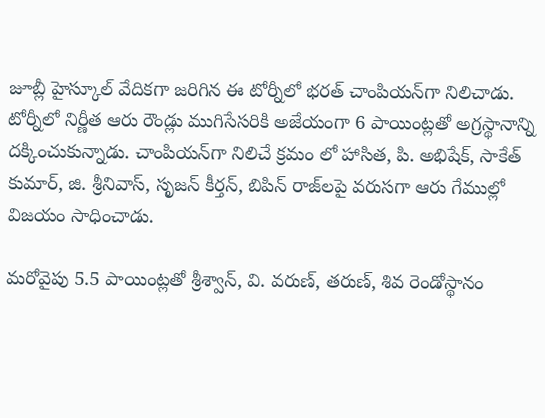జూబ్లీ హైస్కూల్‌ వేదికగా జరిగిన ఈ టోర్నీలో భరత్‌ చాంపియన్‌గా నిలిచాడు. టోర్నీలో నిర్ణీత ఆరు రౌండ్లు ముగిసేసరికి అజేయంగా 6 పాయింట్లతో అగ్రస్థానాన్ని దక్కించుకున్నాడు. చాంపియన్‌గా నిలిచే క్రమం లో హాసిత, పి. అభిషేక్, సాకేత్‌ కుమార్, జి. శ్రీనివాస్, సృజన్‌ కీర్తన్, బిపిన్‌ రాజ్‌లపై వరుసగా ఆరు గేముల్లో విజయం సాధించాడు.

మరోవైపు 5.5 పాయింట్లతో శ్రీశ్వాన్, వి. వరుణ్, తరుణ్, శివ రెండోస్థానం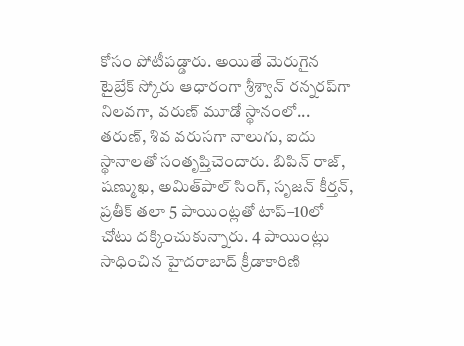కోసం పోటీపడ్డారు. అయితే మెరుగైన టైబ్రేక్‌ స్కోరు ఆధారంగా శ్రీశ్వాన్‌ రన్నరప్‌గా నిలవగా, వరుణ్‌ మూడో స్థానంలో... తరుణ్, శివ వరుసగా నాలుగు, ఐదు స్థానాలతో సంతృప్తిచెందారు. బిపిన్‌ రాజ్, షణ్ముఖ, అమిత్‌పాల్‌ సింగ్, సృజన్‌ కీర్తన్, ప్రతీక్‌ తలా 5 పాయింట్లతో టాప్‌–10లో చోటు దక్కించుకున్నారు. 4 పాయింట్లు సాధించిన హైదరాబాద్‌ క్రీడాకారిణి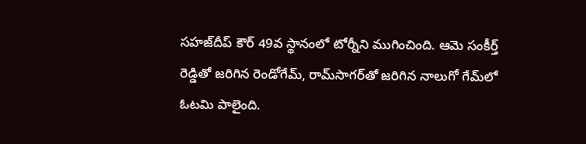సహజ్‌దీప్‌ కౌర్‌ 49వ స్థానంలో టోర్నీని ముగించింది. ఆమె సంకీర్త్‌ రెడ్డితో జరిగిన రెండోగేమ్, రామ్‌సాగర్‌తో జరిగిన నాలుగో గేమ్‌లో ఓటమి పాలైంది.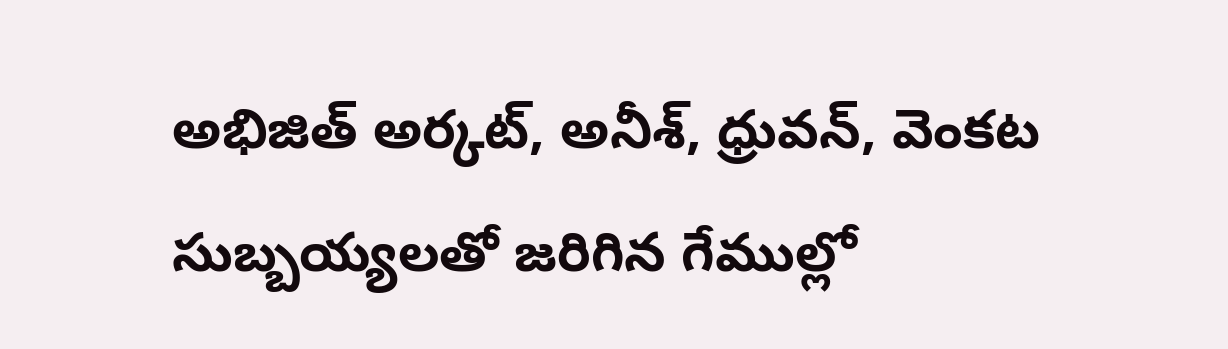అభిజిత్‌ అర్కట్, అనీశ్, ధ్రువన్, వెంకట సుబ్బయ్యలతో జరిగిన గేముల్లో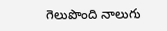గెలుపొంది నాలుగు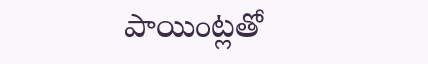పాయింట్లతో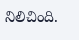నిలిచింది.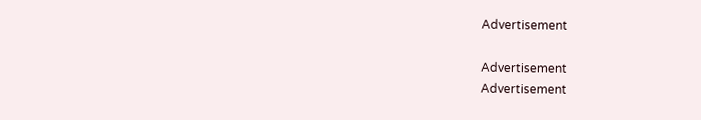Advertisement

Advertisement
Advertisement